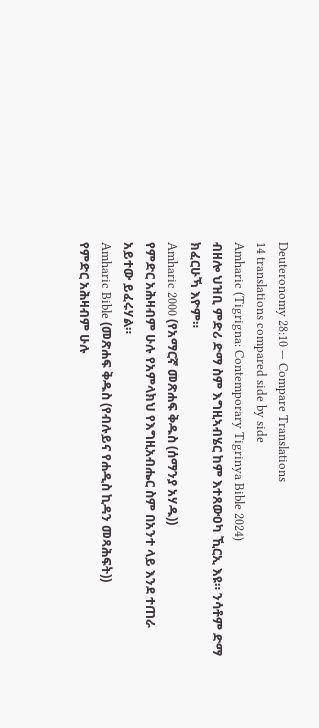Deuteronomy 28:10 — Compare Translations
14 translations compared side by side
Amharic (Tigrigna: Contemporary Tigrinya Bible 2024)
ብዘሎ ህዝቢ ምድሪ ድማ ስም እግዚኣብሄር ከም እተጸውዐካ ኺርኢ እዩ። ንሳቶም ድማ ክፈርሁኻ እዮም።
Amharic 2000 (የአማርኛ መጽሐፍ ቅዱስ (ሰማንያ አሃዱ))
የምድር አሕዛብም ሁሉ የአምላክህ የእግዚአብሔር ስም በአንተ ላይ እንደ ተጠራ አይተው ይፈሩሃል።
Amharic Bible (መጽሐፍ ቅዱስ (የብሉይና የሐዲስ ኪዳን መጻሕፍት))
የምድር አሕዛብም ሁሉ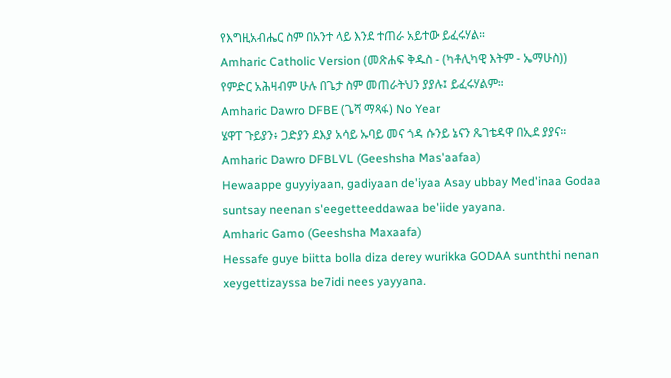የእግዚአብሔር ስም በአንተ ላይ እንደ ተጠራ አይተው ይፈሩሃል።
Amharic Catholic Version (መጽሐፍ ቅዱስ - (ካቶሊካዊ እትም - ኤማሁስ))
የምድር አሕዛብም ሁሉ በጌታ ስም መጠራትህን ያያሉ፤ ይፈሩሃልም።
Amharic Dawro DFBE (ጌሻ ማጻፋ) No Year
ሄዋፐ ጉይያን፥ ጋድያን ደእያ አሳይ ኡባይ መና ጎዳ ሱንይ ኔናን ጼገቴዳዋ በኢደ ያያና።
Amharic Dawro DFBLVL (Geeshsha Mas'aafaa)
Hewaappe guyyiyaan, gadiyaan de'iyaa Asay ubbay Med'inaa Godaa suntsay neenan s'eegetteeddawaa be'iide yayana.
Amharic Gamo (Geeshsha Maxaafa)
Hessafe guye biitta bolla diza derey wurikka GODAA sunththi nenan xeygettizayssa be7idi nees yayyana.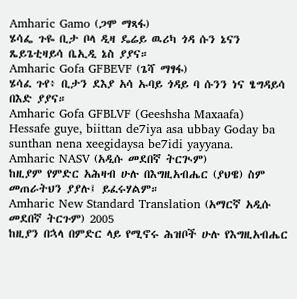Amharic Gamo (ጋሞ ማጻፋ)
ሄሳፌ ጉዬ ቢታ ቦላ ዲዛ ዴሬይ ዉሪካ ጎዳ ሱን ኔናን ጼይጌቲዛይሳ ቤኢዲ ኔስ ያያና።
Amharic Gofa GFBEVF (ጌሻ ማፃፋ)
ሄሳፈ ጉየ፥ ቢታን ደእያ አሳ ኡባይ ጎዳይ ባ ሱንን ነና ፄግዳይሳ በእድ ያያና።
Amharic Gofa GFBLVF (Geeshsha Maxaafa)
Hessafe guye, biittan de7iya asa ubbay Goday ba sunthan nena xeegidaysa be7idi yayyana.
Amharic NASV (አዲሱ መደበኛ ትርጒም)
ከዚያም የምድር አሕዛብ ሁሉ በእግዚአብሔር (ያህዌ) ስም መጠራትህን ያያሉ፤ ይፈሩሃልም።
Amharic New Standard Translation (አማርኛ አዲሱ መደበኛ ትርጉም) 2005
ከዚያን በኋላ በምድር ላይ የሚኖሩ ሕዝቦች ሁሉ የእግዚአብሔር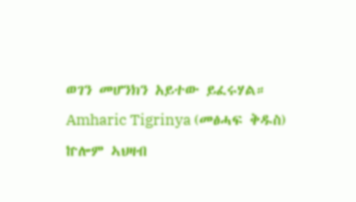ወገን መሆንክን አይተው ይፈሩሃል።
Amharic Tigrinya (መፅሓፍ ቅዱስ)
ኵሎም ኣህዛብ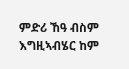ምድሪ ኸዓ ብስም እግዚኣብሄር ከም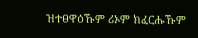ዝተፀዋዕኹም ሪኦም ክፈርሑኹም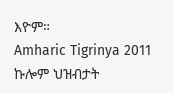እዮም።
Amharic Tigrinya 2011
ኩሎም ህዝብታት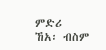ምድሪ ኸአ፡ ብስም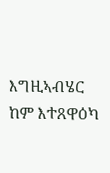እግዚኣብሄር ከም እተጸዋዕካ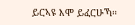ይርኣዩ እሞ ይፈርሁኻ።